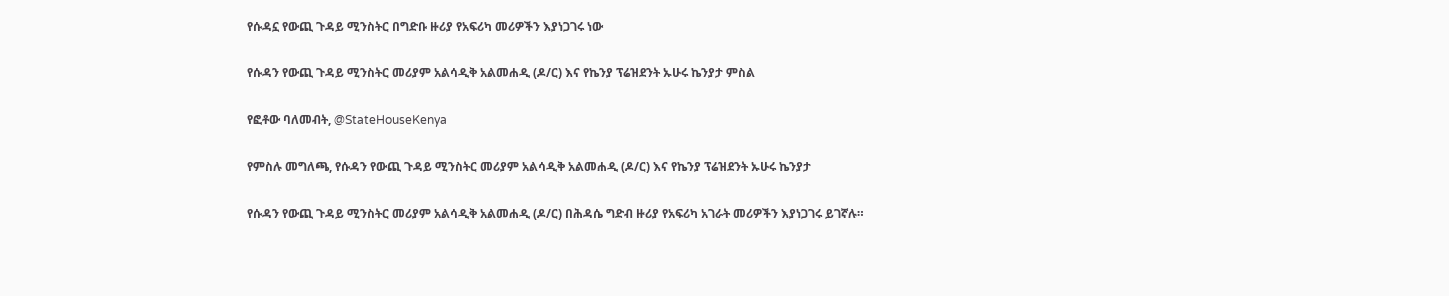የሱዳኗ የውጪ ጉዳይ ሚንስትር በግድቡ ዙሪያ የአፍሪካ መሪዎችን እያነጋገሩ ነው

የሱዳን የውጪ ጉዳይ ሚንስትር መሪያም አልሳዲቅ አልመሐዲ (ዶ/ር) እና የኬንያ ፕሬዝደንት ኡሁሩ ኬንያታ ምስል

የፎቶው ባለመብት, @StateHouseKenya

የምስሉ መግለጫ, የሱዳን የውጪ ጉዳይ ሚንስትር መሪያም አልሳዲቅ አልመሐዲ (ዶ/ር) እና የኬንያ ፕሬዝደንት ኡሁሩ ኬንያታ

የሱዳን የውጪ ጉዳይ ሚንስትር መሪያም አልሳዲቅ አልመሐዲ (ዶ/ር) በሕዳሴ ግድብ ዙሪያ የአፍሪካ አገራት መሪዎችን እያነጋገሩ ይገኛሉ።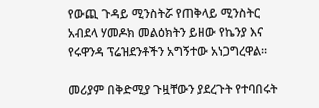የውጪ ጉዳይ ሚንስትሯ የጠቅላይ ሚንስትር አብደላ ሃመዶክ መልዕክትን ይዘው የኬንያ እና የሩዋንዳ ፕሬዝደንቶችን አግኝተው አነጋግረዋል።

መሪያም በቅድሚያ ጉዟቸውን ያደረጉት የተባበሩት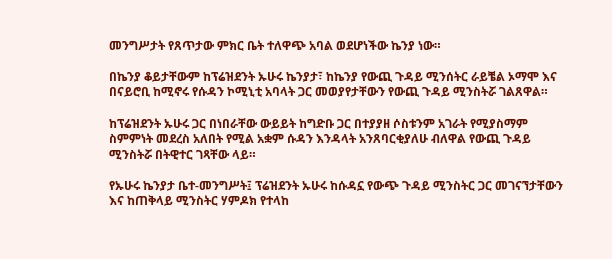መንግሥታት የጸጥታው ምክር ቤት ተለዋጭ አባል ወደሆነችው ኬንያ ነው።

በኬንያ ቆይታቸውም ከፕሬዝደንት ኡሁሩ ኬንያታ፣ ከኬንያ የውጪ ጉዳይ ሚንሰትር ራይቼል ኦማሞ እና በናይሮቢ ከሚኖሩ የሱዳን ኮሚኒቲ አባላት ጋር መወያየታቸውን የውጪ ጉዳይ ሚንስትሯ ገልጸዋል።

ከፕሬዝደንት ኡሁሩ ጋር በነበራቸው ውይይት ከግድቡ ጋር በተያያዘ ሶስቱንም አገራት የሚያስማም ስምምነት መደረስ አለበት የሚል አቋም ሱዳን እንዳላት አንጸባርቂያለሁ ብለዋል የውጪ ጉዳይ ሚንስትሯ በትዊተር ገጻቸው ላይ።

የኡሁሩ ኬንያታ ቤተ-መንግሥት፤ ፕሬዝደንት ኡሁሩ ከሱዳኗ የውጭ ጉዳይ ሚንስትር ጋር መገናኘታቸውን እና ከጠቅላይ ሚንስትር ሃምዶክ የተላከ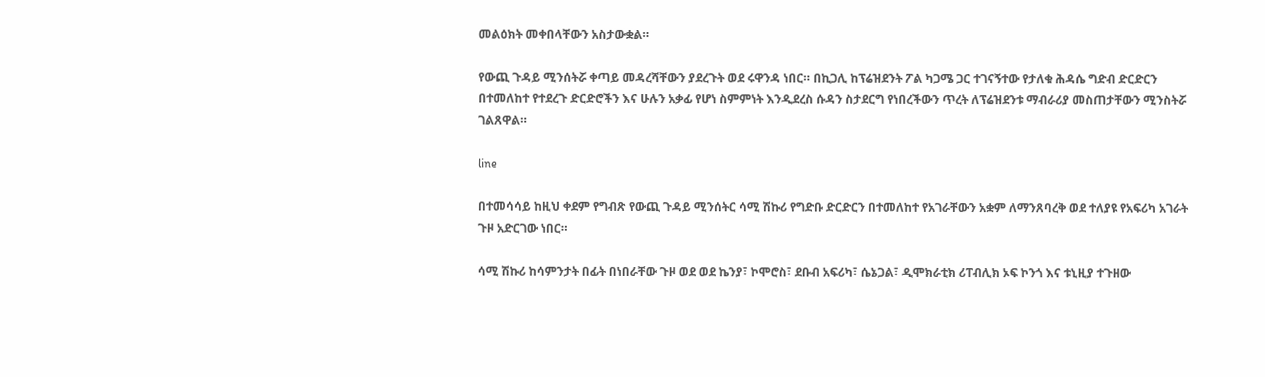መልዕክት መቀበላቸውን አስታውቋል።

የውጪ ጉዳይ ሚንሰትሯ ቀጣይ መዳረሻቸውን ያደረጉት ወደ ሩዋንዳ ነበር። በኪጋሊ ከፕሬዝደንት ፖል ካጋሜ ጋር ተገናኝተው የታለቁ ሕዳሴ ግድብ ድርድርን በተመለከተ የተደረጉ ድርድሮችን እና ሁሉን አቃፊ የሆነ ስምምነት እንዲደረስ ሱዳን ስታደርግ የነበረችውን ጥረት ለፕሬዝደንቱ ማብራሪያ መስጠታቸውን ሚንስትሯ ገልጸዋል።

line

በተመሳሳይ ከዚህ ቀደም የግብጽ የውጪ ጉዳይ ሚንሰትር ሳሚ ሽኩሪ የግድቡ ድርድርን በተመለከተ የአገራቸውን አቋም ለማንጸባረቅ ወደ ተለያዩ የአፍሪካ አገራት ጉዞ አድርገው ነበር።

ሳሚ ሽኩሪ ከሳምንታት በፊት በነበራቸው ጉዞ ወደ ወደ ኬንያ፣ ኮሞሮስ፣ ደቡብ አፍሪካ፣ ሴኔጋል፣ ዲሞክራቲክ ሪፐብሊክ ኦፍ ኮንጎ እና ቱኒዚያ ተጉዘው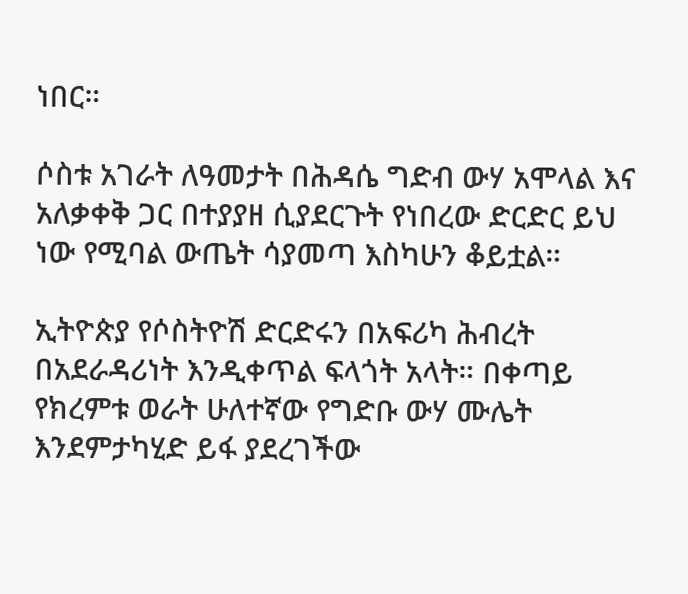ነበር።

ሶስቱ አገራት ለዓመታት በሕዳሴ ግድብ ውሃ አሞላል እና አለቃቀቅ ጋር በተያያዘ ሲያደርጉት የነበረው ድርድር ይህ ነው የሚባል ውጤት ሳያመጣ እስካሁን ቆይቷል።

ኢትዮጵያ የሶስትዮሽ ድርድሩን በአፍሪካ ሕብረት በአደራዳሪነት እንዲቀጥል ፍላጎት አላት። በቀጣይ የክረምቱ ወራት ሁለተኛው የግድቡ ውሃ ሙሌት እንደምታካሂድ ይፋ ያደረገችው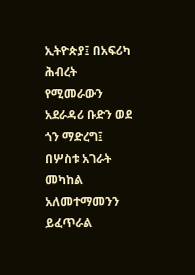ኢትዮጵያ፤ በአፍሪካ ሕብረት የሚመራውን አደራዳሪ ቡድን ወደ ጎን ማድረግ፤ በሦስቱ አገራት መካከል አለመተማመንን ይፈጥራል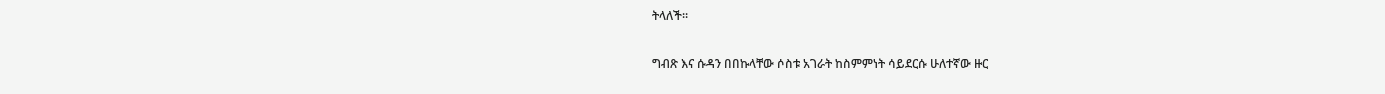ትላለች።

ግብጽ እና ሱዳን በበኩላቸው ሶስቱ አገራት ከስምምነት ሳይደርሱ ሁለተኛው ዙር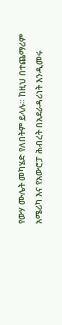የውሃ ሙሌት መካሄድ የለበትም ይላሉ። ከዚህ በተጨማሪም አሜሪካ እና የአውሮፓ ሕብረት በአደራዳሪነት እንዲመሩ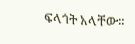ፍላጎት አላቸው።